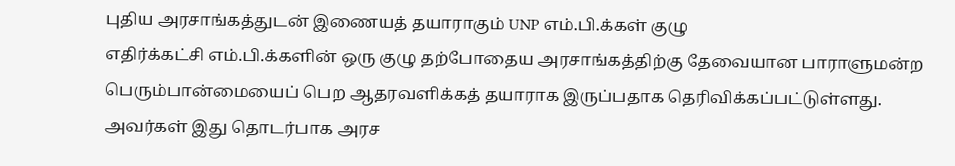புதிய அரசாங்கத்துடன் இணையத் தயாராகும் UNP எம்.பி.க்கள் குழு
எதிர்க்கட்சி எம்.பி.க்களின் ஒரு குழு தற்போதைய அரசாங்கத்திற்கு தேவையான பாராளுமன்ற பெரும்பான்மையைப் பெற ஆதரவளிக்கத் தயாராக இருப்பதாக தெரிவிக்கப்பட்டுள்ளது. அவர்கள் இது தொடர்பாக அரச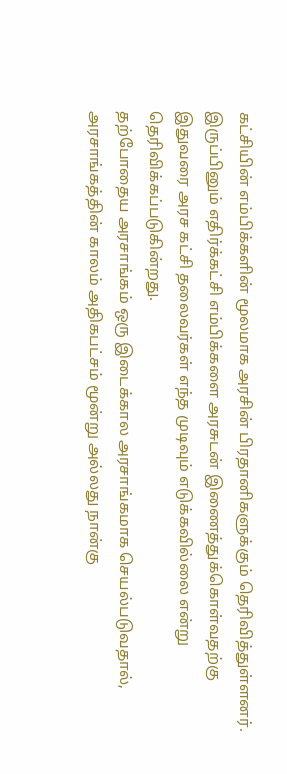கட்சியின் எம்பிக்களின் மூலமாக அரசின் பிரதானிகளுக்கும் தெரிவித்துள்ளனர்.
இருப்பினும் எதிர்க்கட்சி எம்பிக்களை அரசுடன் இணைத்துக்கொள்வதற்கு இதுவரை அரச கட்சி தலைவர்கள் எந்த முடிவும் எடுக்கவில்லை என்று தெரிவிக்கப்படுகின்றது.
தற்போதைய அரசாங்கம் ஒரு இடைக்கால அரசாங்கமாக செயல்படுவதால், அரசாங்கத்தின் காலம் அதிகபட்சம் மூன்று அல்லது நான்கு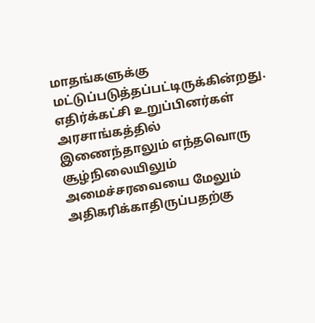மாதங்களுக்கு மட்டுப்படுத்தப்பட்டிருக்கின்றது.
எதிர்க்கட்சி உறுப்பினர்கள் அரசாங்கத்தில் இணைந்தாலும் எந்தவொரு சூழ்நிலையிலும் அமைச்சரவையை மேலும் அதிகரிக்காதிருப்பதற்கு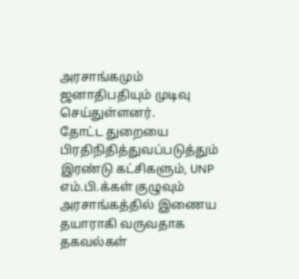அரசாங்கமும் ஜனாதிபதியும் முடிவு செய்துள்ளனர்.
தோட்ட துறையை பிரதிநிதித்துவப்படுத்தும் இரண்டு கட்சிகளும், UNP எம்.பி.க்கள் குழுவும் அரசாங்கத்தில் இணைய தயாராகி வருவதாக தகவல்கள்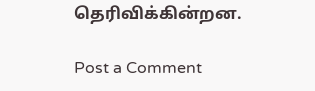தெரிவிக்கின்றன.

Post a Comment